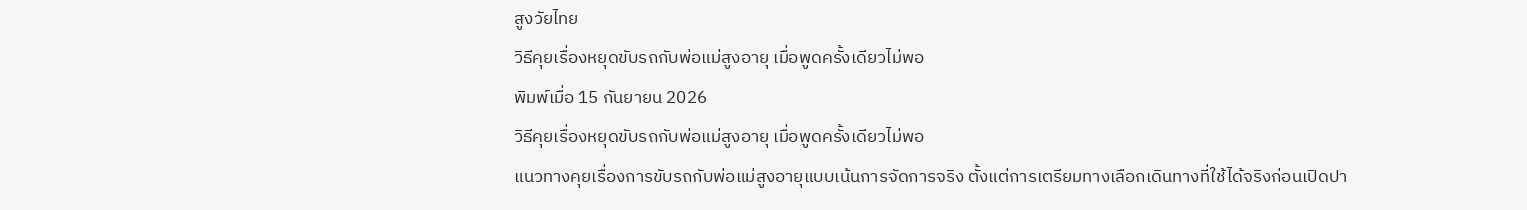สูงวัยไทย
วิธีคุยเรื่องหยุดขับรถกับพ่อแม่สูงอายุ เมื่อพูดครั้งเดียวไม่พอ
พิมพ์เมื่อ 15 กันยายน 2026
วิธีคุยเรื่องหยุดขับรถกับพ่อแม่สูงอายุ เมื่อพูดครั้งเดียวไม่พอ
แนวทางคุยเรื่องการขับรถกับพ่อแม่สูงอายุแบบเน้นการจัดการจริง ตั้งแต่การเตรียมทางเลือกเดินทางที่ใช้ได้จริงก่อนเปิดปา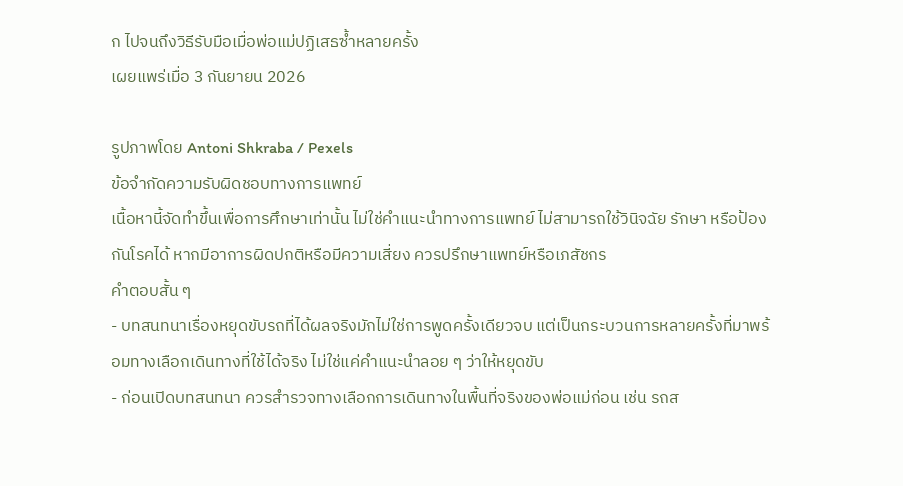ก ไปจนถึงวิธีรับมือเมื่อพ่อแม่ปฏิเสธซ้ำหลายครั้ง
เผยแพร่เมื่อ 3 กันยายน 2026

รูปภาพโดย Antoni Shkraba / Pexels
ข้อจำกัดความรับผิดชอบทางการแพทย์
เนื้อหานี้จัดทำขึ้นเพื่อการศึกษาเท่านั้น ไม่ใช่คำแนะนำทางการแพทย์ ไม่สามารถใช้วินิจฉัย รักษา หรือป้องกันโรคได้ หากมีอาการผิดปกติหรือมีความเสี่ยง ควรปรึกษาแพทย์หรือเภสัชกร
คำตอบสั้น ๆ
- บทสนทนาเรื่องหยุดขับรถที่ได้ผลจริงมักไม่ใช่การพูดครั้งเดียวจบ แต่เป็นกระบวนการหลายครั้งที่มาพร้อมทางเลือกเดินทางที่ใช้ได้จริง ไม่ใช่แค่คำแนะนำลอย ๆ ว่าให้หยุดขับ
- ก่อนเปิดบทสนทนา ควรสำรวจทางเลือกการเดินทางในพื้นที่จริงของพ่อแม่ก่อน เช่น รถส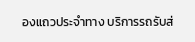องแถวประจำทาง บริการรถรับส่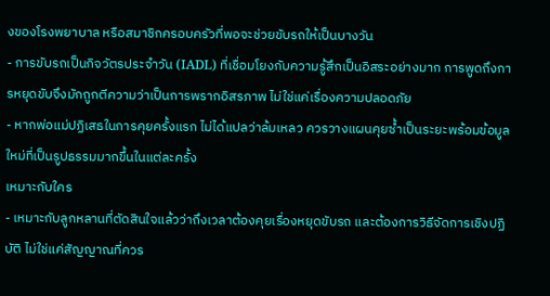งของโรงพยาบาล หรือสมาชิกครอบครัวที่พอจะช่วยขับรถให้เป็นบางวัน
- การขับรถเป็นกิจวัตรประจำวัน (IADL) ที่เชื่อมโยงกับความรู้สึกเป็นอิสระอย่างมาก การพูดถึงการหยุดขับจึงมักถูกตีความว่าเป็นการพรากอิสรภาพ ไม่ใช่แค่เรื่องความปลอดภัย
- หากพ่อแม่ปฏิเสธในการคุยครั้งแรก ไม่ได้แปลว่าล้มเหลว ควรวางแผนคุยซ้ำเป็นระยะพร้อมข้อมูลใหม่ที่เป็นรูปธรรมมากขึ้นในแต่ละครั้ง
เหมาะกับใคร
- เหมาะกับลูกหลานที่ตัดสินใจแล้วว่าถึงเวลาต้องคุยเรื่องหยุดขับรถ และต้องการวิธีจัดการเชิงปฏิบัติ ไม่ใช่แค่สัญญาณที่ควร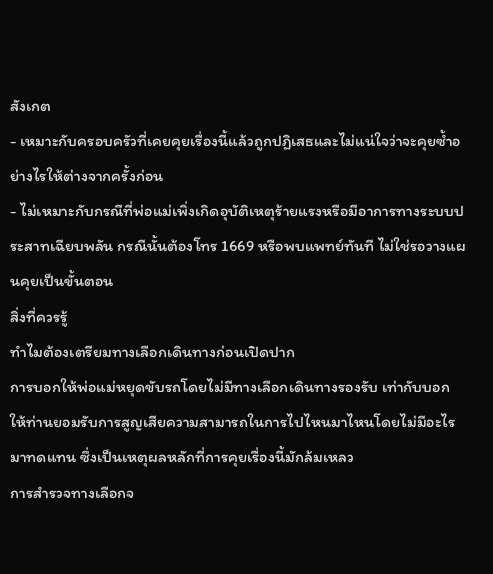สังเกต
- เหมาะกับครอบครัวที่เคยคุยเรื่องนี้แล้วถูกปฏิเสธและไม่แน่ใจว่าจะคุยซ้ำอย่างไรให้ต่างจากครั้งก่อน
- ไม่เหมาะกับกรณีที่พ่อแม่เพิ่งเกิดอุบัติเหตุร้ายแรงหรือมีอาการทางระบบประสาทเฉียบพลัน กรณีนั้นต้องโทร 1669 หรือพบแพทย์ทันที ไม่ใช่รอวางแผนคุยเป็นขั้นตอน
สิ่งที่ควรรู้
ทำไมต้องเตรียมทางเลือกเดินทางก่อนเปิดปาก
การบอกให้พ่อแม่หยุดขับรถโดยไม่มีทางเลือกเดินทางรองรับ เท่ากับบอกให้ท่านยอมรับการสูญเสียความสามารถในการไปไหนมาไหนโดยไม่มีอะไรมาทดแทน ซึ่งเป็นเหตุผลหลักที่การคุยเรื่องนี้มักล้มเหลว
การสำรวจทางเลือกจ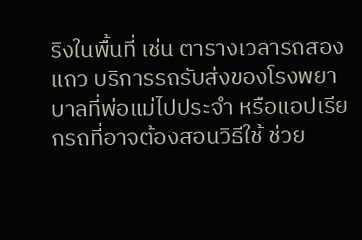ริงในพื้นที่ เช่น ตารางเวลารถสองแถว บริการรถรับส่งของโรงพยาบาลที่พ่อแม่ไปประจำ หรือแอปเรียกรถที่อาจต้องสอนวิธีใช้ ช่วย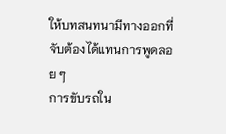ให้บทสนทนามีทางออกที่จับต้องได้แทนการพูดลอย ๆ
การขับรถใน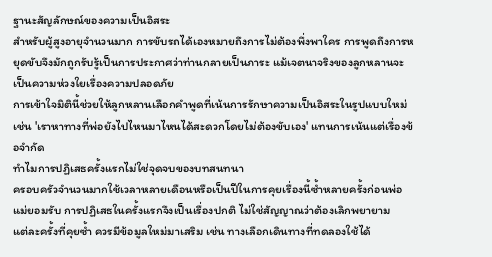ฐานะสัญลักษณ์ของความเป็นอิสระ
สำหรับผู้สูงอายุจำนวนมาก การขับรถได้เองหมายถึงการไม่ต้องพึ่งพาใคร การพูดถึงการหยุดขับจึงมักถูกรับรู้เป็นการประกาศว่าท่านกลายเป็นภาระ แม้เจตนาจริงของลูกหลานจะเป็นความห่วงใยเรื่องความปลอดภัย
การเข้าใจมิตินี้ช่วยให้ลูกหลานเลือกคำพูดที่เน้นการรักษาความเป็นอิสระในรูปแบบใหม่ เช่น 'เราหาทางที่พ่อยังไปไหนมาไหนได้สะดวกโดยไม่ต้องขับเอง' แทนการเน้นแต่เรื่องข้อจำกัด
ทำไมการปฏิเสธครั้งแรกไม่ใช่จุดจบของบทสนทนา
ครอบครัวจำนวนมากใช้เวลาหลายเดือนหรือเป็นปีในการคุยเรื่องนี้ซ้ำหลายครั้งก่อนพ่อแม่ยอมรับ การปฏิเสธในครั้งแรกจึงเป็นเรื่องปกติ ไม่ใช่สัญญาณว่าต้องเลิกพยายาม
แต่ละครั้งที่คุยซ้ำ ควรมีข้อมูลใหม่มาเสริม เช่น ทางเลือกเดินทางที่ทดลองใช้ได้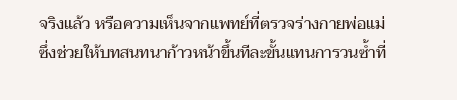จริงแล้ว หรือความเห็นจากแพทย์ที่ตรวจร่างกายพ่อแม่ ซึ่งช่วยให้บทสนทนาก้าวหน้าขึ้นทีละขั้นแทนการวนซ้ำที่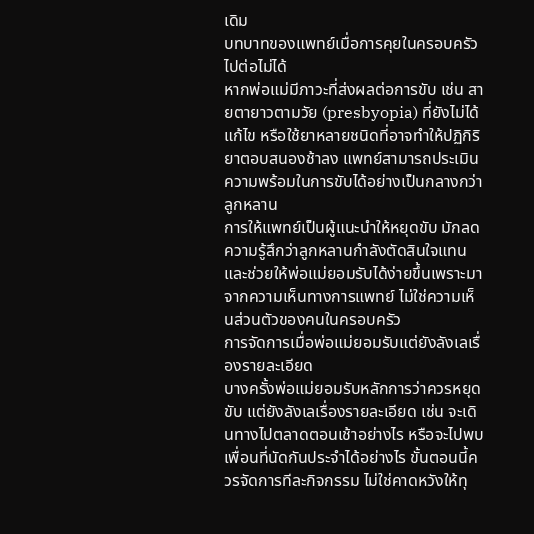เดิม
บทบาทของแพทย์เมื่อการคุยในครอบครัวไปต่อไม่ได้
หากพ่อแม่มีภาวะที่ส่งผลต่อการขับ เช่น สายตายาวตามวัย (presbyopia) ที่ยังไม่ได้แก้ไข หรือใช้ยาหลายชนิดที่อาจทำให้ปฏิกิริยาตอบสนองช้าลง แพทย์สามารถประเมินความพร้อมในการขับได้อย่างเป็นกลางกว่าลูกหลาน
การให้แพทย์เป็นผู้แนะนำให้หยุดขับ มักลดความรู้สึกว่าลูกหลานกำลังตัดสินใจแทน และช่วยให้พ่อแม่ยอมรับได้ง่ายขึ้นเพราะมาจากความเห็นทางการแพทย์ ไม่ใช่ความเห็นส่วนตัวของคนในครอบครัว
การจัดการเมื่อพ่อแม่ยอมรับแต่ยังลังเลเรื่องรายละเอียด
บางครั้งพ่อแม่ยอมรับหลักการว่าควรหยุดขับ แต่ยังลังเลเรื่องรายละเอียด เช่น จะเดินทางไปตลาดตอนเช้าอย่างไร หรือจะไปพบเพื่อนที่นัดกันประจำได้อย่างไร ขั้นตอนนี้ควรจัดการทีละกิจกรรม ไม่ใช่คาดหวังให้ทุ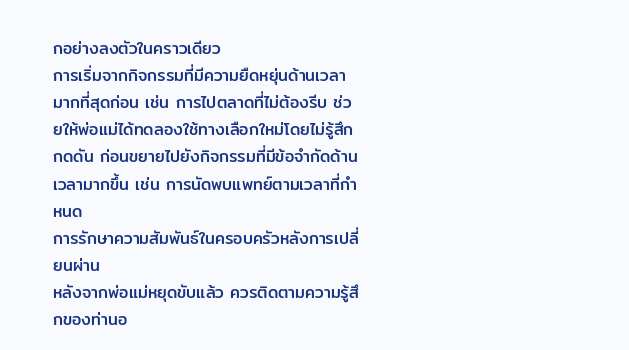กอย่างลงตัวในคราวเดียว
การเริ่มจากกิจกรรมที่มีความยืดหยุ่นด้านเวลามากที่สุดก่อน เช่น การไปตลาดที่ไม่ต้องรีบ ช่วยให้พ่อแม่ได้ทดลองใช้ทางเลือกใหม่โดยไม่รู้สึกกดดัน ก่อนขยายไปยังกิจกรรมที่มีข้อจำกัดด้านเวลามากขึ้น เช่น การนัดพบแพทย์ตามเวลาที่กำหนด
การรักษาความสัมพันธ์ในครอบครัวหลังการเปลี่ยนผ่าน
หลังจากพ่อแม่หยุดขับแล้ว ควรติดตามความรู้สึกของท่านอ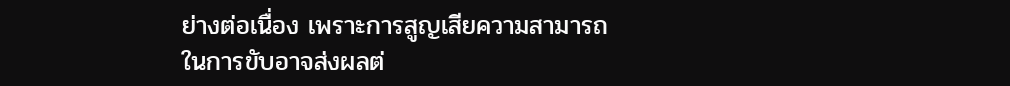ย่างต่อเนื่อง เพราะการสูญเสียความสามารถในการขับอาจส่งผลต่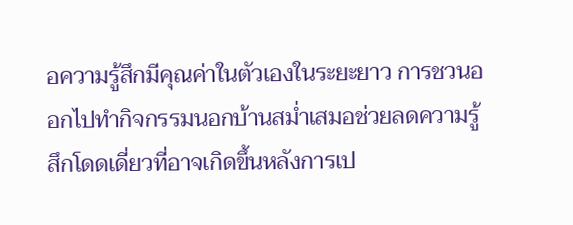อความรู้สึกมีคุณค่าในตัวเองในระยะยาว การชวนออกไปทำกิจกรรมนอกบ้านสม่ำเสมอช่วยลดความรู้สึกโดดเดี่ยวที่อาจเกิดขึ้นหลังการเป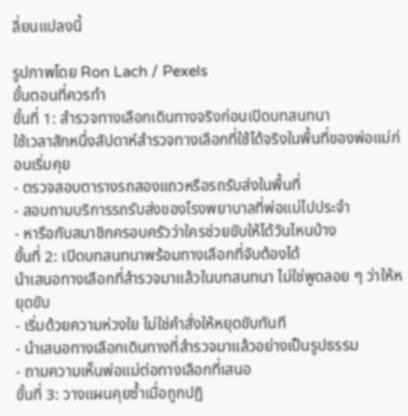ลี่ยนแปลงนี้

รูปภาพโดย Ron Lach / Pexels
ขั้นตอนที่ควรทำ
ขั้นที่ 1: สำรวจทางเลือกเดินทางจริงก่อนเปิดบทสนทนา
ใช้เวลาสักหนึ่งสัปดาห์สำรวจทางเลือกที่ใช้ได้จริงในพื้นที่ของพ่อแม่ก่อนเริ่มคุย
- ตรวจสอบตารางรถสองแถวหรือรถรับส่งในพื้นที่
- สอบถามบริการรถรับส่งของโรงพยาบาลที่พ่อแม่ไปประจำ
- หารือกับสมาชิกครอบครัวว่าใครช่วยขับให้ได้วันไหนบ้าง
ขั้นที่ 2: เปิดบทสนทนาพร้อมทางเลือกที่จับต้องได้
นำเสนอทางเลือกที่สำรวจมาแล้วในบทสนทนา ไม่ใช่พูดลอย ๆ ว่าให้หยุดขับ
- เริ่มด้วยความห่วงใย ไม่ใช่คำสั่งให้หยุดขับทันที
- นำเสนอทางเลือกเดินทางที่สำรวจมาแล้วอย่างเป็นรูปธรรม
- ถามความเห็นพ่อแม่ต่อทางเลือกที่เสนอ
ขั้นที่ 3: วางแผนคุยซ้ำเมื่อถูกปฏิ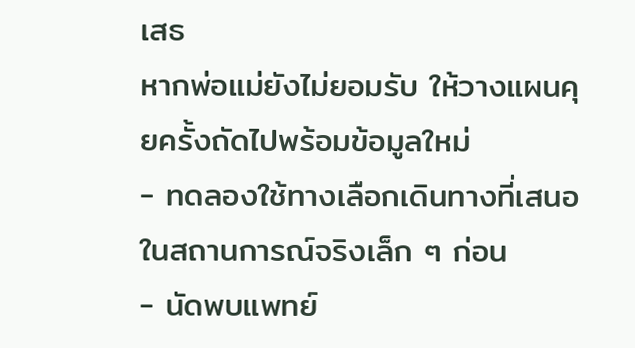เสธ
หากพ่อแม่ยังไม่ยอมรับ ให้วางแผนคุยครั้งถัดไปพร้อมข้อมูลใหม่
- ทดลองใช้ทางเลือกเดินทางที่เสนอในสถานการณ์จริงเล็ก ๆ ก่อน
- นัดพบแพทย์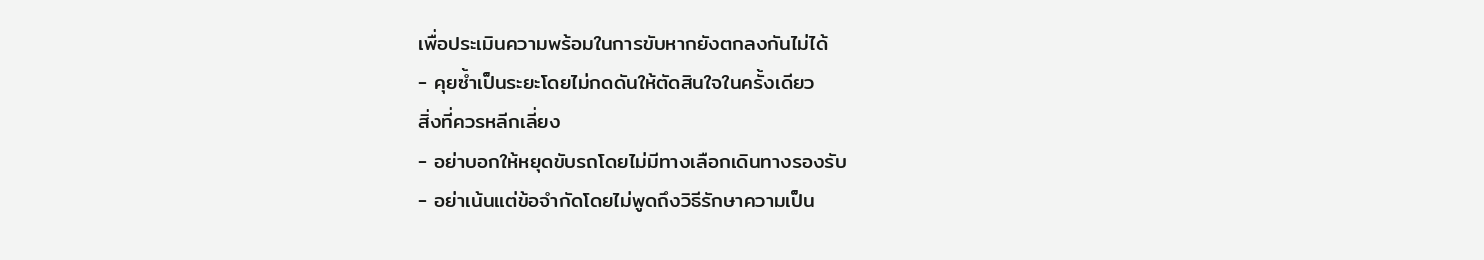เพื่อประเมินความพร้อมในการขับหากยังตกลงกันไม่ได้
- คุยซ้ำเป็นระยะโดยไม่กดดันให้ตัดสินใจในครั้งเดียว
สิ่งที่ควรหลีกเลี่ยง
- อย่าบอกให้หยุดขับรถโดยไม่มีทางเลือกเดินทางรองรับ
- อย่าเน้นแต่ข้อจำกัดโดยไม่พูดถึงวิธีรักษาความเป็น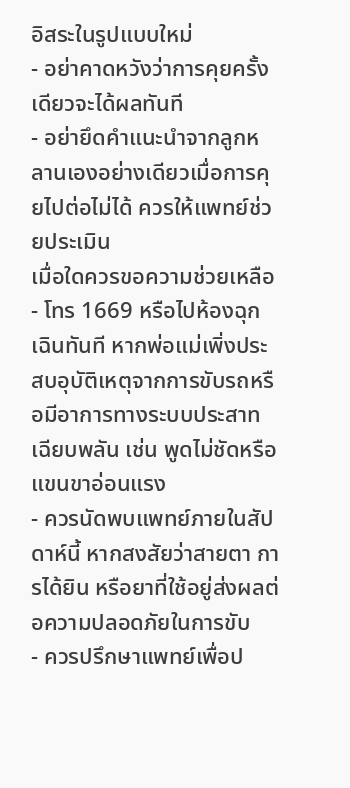อิสระในรูปแบบใหม่
- อย่าคาดหวังว่าการคุยครั้งเดียวจะได้ผลทันที
- อย่ายึดคำแนะนำจากลูกหลานเองอย่างเดียวเมื่อการคุยไปต่อไม่ได้ ควรให้แพทย์ช่วยประเมิน
เมื่อใดควรขอความช่วยเหลือ
- โทร 1669 หรือไปห้องฉุกเฉินทันที หากพ่อแม่เพิ่งประสบอุบัติเหตุจากการขับรถหรือมีอาการทางระบบประสาทเฉียบพลัน เช่น พูดไม่ชัดหรือแขนขาอ่อนแรง
- ควรนัดพบแพทย์ภายในสัปดาห์นี้ หากสงสัยว่าสายตา การได้ยิน หรือยาที่ใช้อยู่ส่งผลต่อความปลอดภัยในการขับ
- ควรปรึกษาแพทย์เพื่อป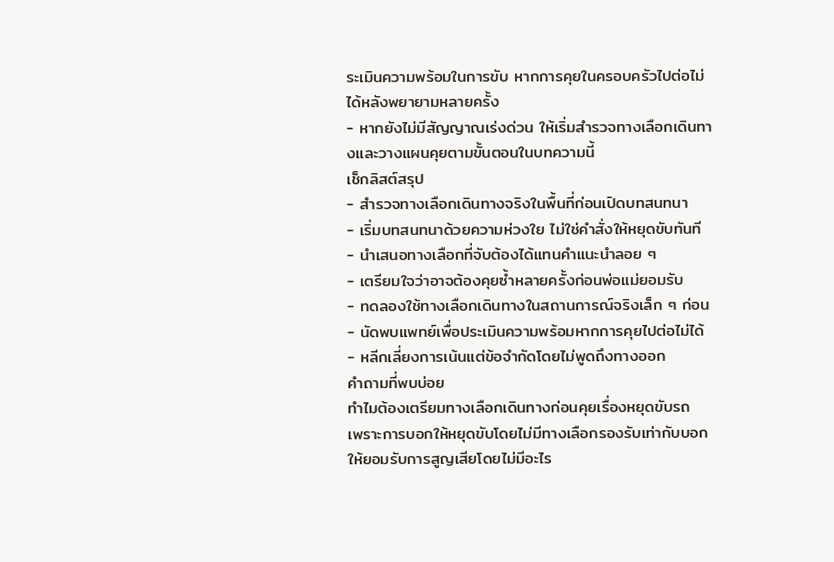ระเมินความพร้อมในการขับ หากการคุยในครอบครัวไปต่อไม่ได้หลังพยายามหลายครั้ง
- หากยังไม่มีสัญญาณเร่งด่วน ให้เริ่มสำรวจทางเลือกเดินทางและวางแผนคุยตามขั้นตอนในบทความนี้
เช็กลิสต์สรุป
- สำรวจทางเลือกเดินทางจริงในพื้นที่ก่อนเปิดบทสนทนา
- เริ่มบทสนทนาด้วยความห่วงใย ไม่ใช่คำสั่งให้หยุดขับทันที
- นำเสนอทางเลือกที่จับต้องได้แทนคำแนะนำลอย ๆ
- เตรียมใจว่าอาจต้องคุยซ้ำหลายครั้งก่อนพ่อแม่ยอมรับ
- ทดลองใช้ทางเลือกเดินทางในสถานการณ์จริงเล็ก ๆ ก่อน
- นัดพบแพทย์เพื่อประเมินความพร้อมหากการคุยไปต่อไม่ได้
- หลีกเลี่ยงการเน้นแต่ข้อจำกัดโดยไม่พูดถึงทางออก
คำถามที่พบบ่อย
ทำไมต้องเตรียมทางเลือกเดินทางก่อนคุยเรื่องหยุดขับรถ
เพราะการบอกให้หยุดขับโดยไม่มีทางเลือกรองรับเท่ากับบอกให้ยอมรับการสูญเสียโดยไม่มีอะไร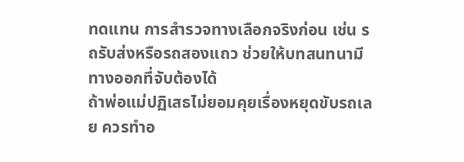ทดแทน การสำรวจทางเลือกจริงก่อน เช่น รถรับส่งหรือรถสองแถว ช่วยให้บทสนทนามีทางออกที่จับต้องได้
ถ้าพ่อแม่ปฏิเสธไม่ยอมคุยเรื่องหยุดขับรถเลย ควรทำอ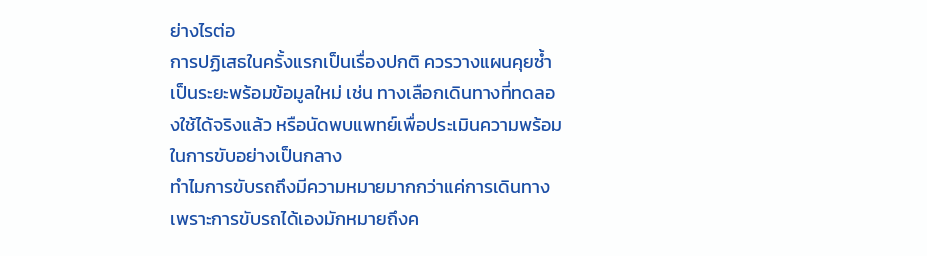ย่างไรต่อ
การปฏิเสธในครั้งแรกเป็นเรื่องปกติ ควรวางแผนคุยซ้ำเป็นระยะพร้อมข้อมูลใหม่ เช่น ทางเลือกเดินทางที่ทดลองใช้ได้จริงแล้ว หรือนัดพบแพทย์เพื่อประเมินความพร้อมในการขับอย่างเป็นกลาง
ทำไมการขับรถถึงมีความหมายมากกว่าแค่การเดินทาง
เพราะการขับรถได้เองมักหมายถึงค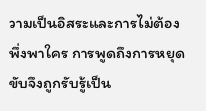วามเป็นอิสระและการไม่ต้องพึ่งพาใคร การพูดถึงการหยุดขับจึงถูกรับรู้เป็น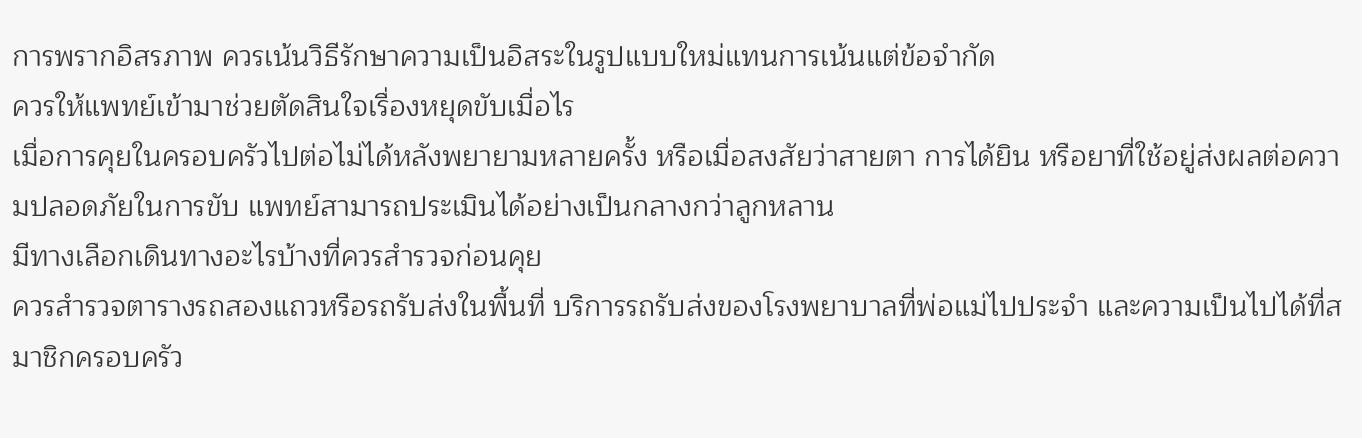การพรากอิสรภาพ ควรเน้นวิธีรักษาความเป็นอิสระในรูปแบบใหม่แทนการเน้นแต่ข้อจำกัด
ควรให้แพทย์เข้ามาช่วยตัดสินใจเรื่องหยุดขับเมื่อไร
เมื่อการคุยในครอบครัวไปต่อไม่ได้หลังพยายามหลายครั้ง หรือเมื่อสงสัยว่าสายตา การได้ยิน หรือยาที่ใช้อยู่ส่งผลต่อความปลอดภัยในการขับ แพทย์สามารถประเมินได้อย่างเป็นกลางกว่าลูกหลาน
มีทางเลือกเดินทางอะไรบ้างที่ควรสำรวจก่อนคุย
ควรสำรวจตารางรถสองแถวหรือรถรับส่งในพื้นที่ บริการรถรับส่งของโรงพยาบาลที่พ่อแม่ไปประจำ และความเป็นไปได้ที่สมาชิกครอบครัว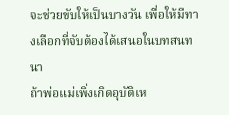จะช่วยขับให้เป็นบางวัน เพื่อให้มีทางเลือกที่จับต้องได้เสนอในบทสนทนา
ถ้าพ่อแม่เพิ่งเกิดอุบัติเห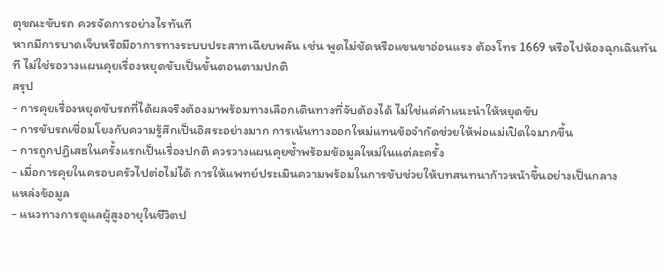ตุขณะขับรถ ควรจัดการอย่างไรทันที
หากมีการบาดเจ็บหรือมีอาการทางระบบประสาทเฉียบพลัน เช่น พูดไม่ชัดหรือแขนขาอ่อนแรง ต้องโทร 1669 หรือไปห้องฉุกเฉินทันที ไม่ใช่รอวางแผนคุยเรื่องหยุดขับเป็นขั้นตอนตามปกติ
สรุป
- การคุยเรื่องหยุดขับรถที่ได้ผลจริงต้องมาพร้อมทางเลือกเดินทางที่จับต้องได้ ไม่ใช่แค่คำแนะนำให้หยุดขับ
- การขับรถเชื่อมโยงกับความรู้สึกเป็นอิสระอย่างมาก การเน้นทางออกใหม่แทนข้อจำกัดช่วยให้พ่อแม่เปิดใจมากขึ้น
- การถูกปฏิเสธในครั้งแรกเป็นเรื่องปกติ ควรวางแผนคุยซ้ำพร้อมข้อมูลใหม่ในแต่ละครั้ง
- เมื่อการคุยในครอบครัวไปต่อไม่ได้ การให้แพทย์ประเมินความพร้อมในการขับช่วยให้บทสนทนาก้าวหน้าขึ้นอย่างเป็นกลาง
แหล่งข้อมูล
- แนวทางการดูแลผู้สูงอายุในชีวิตป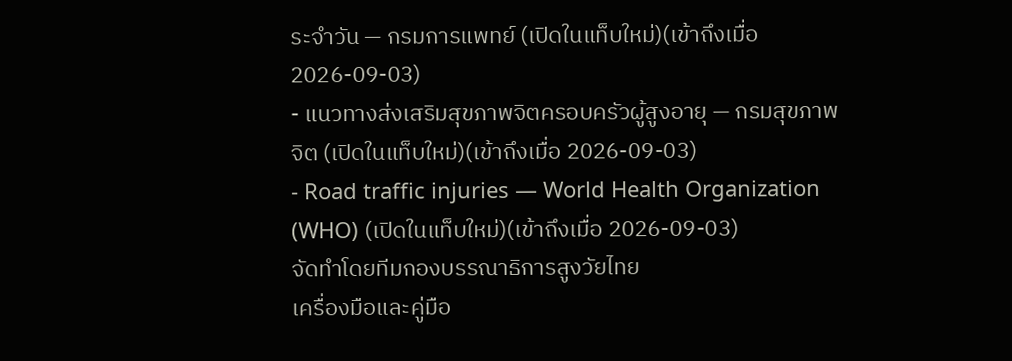ระจำวัน — กรมการแพทย์ (เปิดในแท็บใหม่)(เข้าถึงเมื่อ 2026-09-03)
- แนวทางส่งเสริมสุขภาพจิตครอบครัวผู้สูงอายุ — กรมสุขภาพจิต (เปิดในแท็บใหม่)(เข้าถึงเมื่อ 2026-09-03)
- Road traffic injuries — World Health Organization (WHO) (เปิดในแท็บใหม่)(เข้าถึงเมื่อ 2026-09-03)
จัดทำโดยทีมกองบรรณาธิการสูงวัยไทย
เครื่องมือและคู่มือ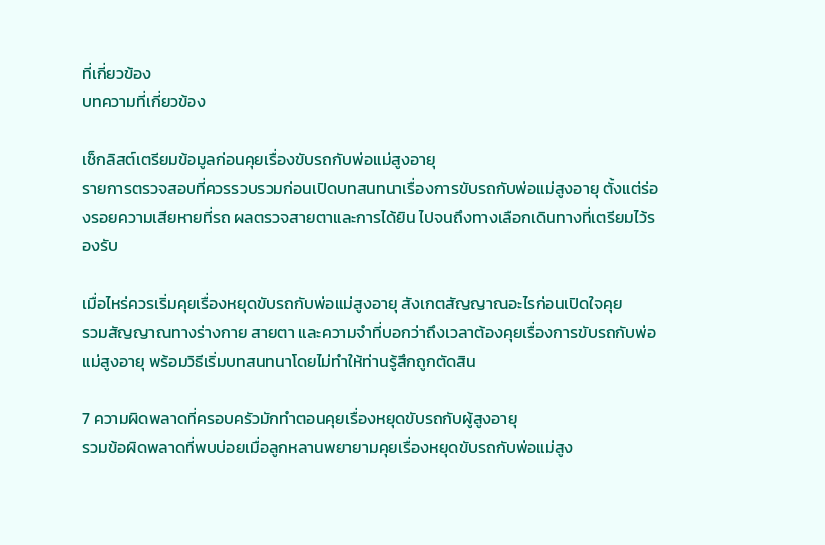ที่เกี่ยวข้อง
บทความที่เกี่ยวข้อง

เช็กลิสต์เตรียมข้อมูลก่อนคุยเรื่องขับรถกับพ่อแม่สูงอายุ
รายการตรวจสอบที่ควรรวบรวมก่อนเปิดบทสนทนาเรื่องการขับรถกับพ่อแม่สูงอายุ ตั้งแต่ร่องรอยความเสียหายที่รถ ผลตรวจสายตาและการได้ยิน ไปจนถึงทางเลือกเดินทางที่เตรียมไว้รองรับ

เมื่อไหร่ควรเริ่มคุยเรื่องหยุดขับรถกับพ่อแม่สูงอายุ สังเกตสัญญาณอะไรก่อนเปิดใจคุย
รวมสัญญาณทางร่างกาย สายตา และความจำที่บอกว่าถึงเวลาต้องคุยเรื่องการขับรถกับพ่อแม่สูงอายุ พร้อมวิธีเริ่มบทสนทนาโดยไม่ทำให้ท่านรู้สึกถูกตัดสิน

7 ความผิดพลาดที่ครอบครัวมักทำตอนคุยเรื่องหยุดขับรถกับผู้สูงอายุ
รวมข้อผิดพลาดที่พบบ่อยเมื่อลูกหลานพยายามคุยเรื่องหยุดขับรถกับพ่อแม่สูง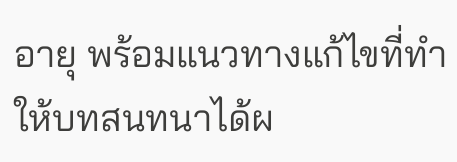อายุ พร้อมแนวทางแก้ไขที่ทำให้บทสนทนาได้ผ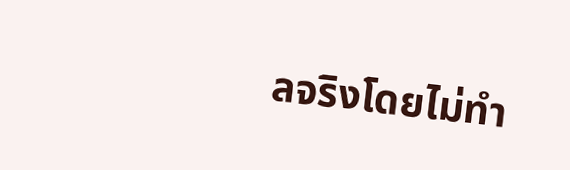ลจริงโดยไม่ทำ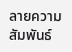ลายความสัมพันธ์